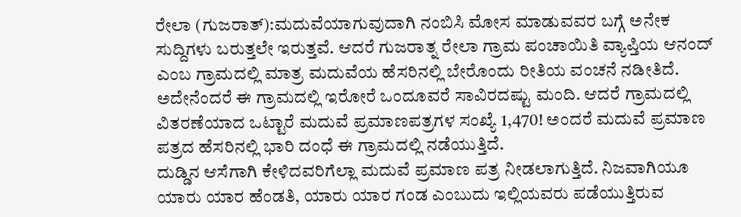ರೇಲಾ (ಗುಜರಾತ್):ಮದುವೆಯಾಗುವುದಾಗಿ ನಂಬಿಸಿ ಮೋಸ ಮಾಡುವವರ ಬಗ್ಗೆ ಅನೇಕ ಸುದ್ದಿಗಳು ಬರುತ್ತಲೇ ಇರುತ್ತವೆ. ಆದರೆ ಗುಜರಾತ್ನ ರೇಲಾ ಗ್ರಾಮ ಪಂಚಾಯಿತಿ ವ್ಯಾಪ್ತಿಯ ಆನಂದ್ ಎಂಬ ಗ್ರಾಮದಲ್ಲಿ ಮಾತ್ರ ಮದುವೆಯ ಹೆಸರಿನಲ್ಲಿ ಬೇರೊಂದು ರೀತಿಯ ವಂಚನೆ ನಡೀತಿದೆ.
ಅದೇನೆಂದರೆ ಈ ಗ್ರಾಮದಲ್ಲಿ ಇರೋರೆ ಒಂದೂವರೆ ಸಾವಿರದಷ್ಟು ಮಂದಿ. ಆದರೆ ಗ್ರಾಮದಲ್ಲಿ ವಿತರಣೆಯಾದ ಒಟ್ಟಾರೆ ಮದುವೆ ಪ್ರಮಾಣಪತ್ರಗಳ ಸಂಖ್ಯೆ 1,470! ಅಂದರೆ ಮದುವೆ ಪ್ರಮಾಣ ಪತ್ರದ ಹೆಸರಿನಲ್ಲಿ ಭಾರಿ ದಂಧೆ ಈ ಗ್ರಾಮದಲ್ಲಿ ನಡೆಯುತ್ತಿದೆ.
ದುಡ್ಡಿನ ಆಸೆಗಾಗಿ ಕೇಳಿದವರಿಗೆಲ್ಲಾ ಮದುವೆ ಪ್ರಮಾಣ ಪತ್ರ ನೀಡಲಾಗುತ್ತಿದೆ. ನಿಜವಾಗಿಯೂ ಯಾರು ಯಾರ ಹೆಂಡತಿ, ಯಾರು ಯಾರ ಗಂಡ ಎಂಬುದು ಇಲ್ಲಿಯವರು ಪಡೆಯುತ್ತಿರುವ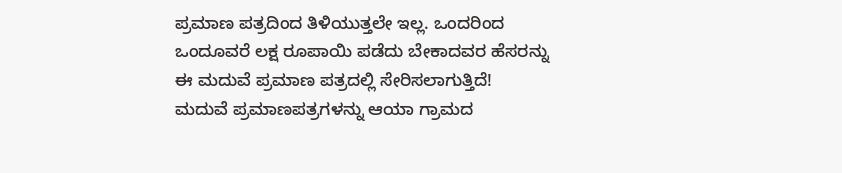ಪ್ರಮಾಣ ಪತ್ರದಿಂದ ತಿಳಿಯುತ್ತಲೇ ಇಲ್ಲ. ಒಂದರಿಂದ ಒಂದೂವರೆ ಲಕ್ಷ ರೂಪಾಯಿ ಪಡೆದು ಬೇಕಾದವರ ಹೆಸರನ್ನು ಈ ಮದುವೆ ಪ್ರಮಾಣ ಪತ್ರದಲ್ಲಿ ಸೇರಿಸಲಾಗುತ್ತಿದೆ!
ಮದುವೆ ಪ್ರಮಾಣಪತ್ರಗಳನ್ನು ಆಯಾ ಗ್ರಾಮದ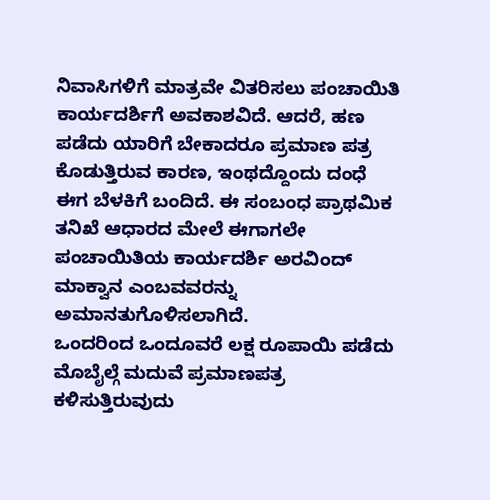ನಿವಾಸಿಗಳಿಗೆ ಮಾತ್ರವೇ ವಿತರಿಸಲು ಪಂಚಾಯಿತಿ ಕಾರ್ಯದರ್ಶಿಗೆ ಅವಕಾಶವಿದೆ. ಆದರೆ, ಹಣ ಪಡೆದು ಯಾರಿಗೆ ಬೇಕಾದರೂ ಪ್ರಮಾಣ ಪತ್ರ ಕೊಡುತ್ತಿರುವ ಕಾರಣ, ಇಂಥದ್ದೊಂದು ದಂಧೆ ಈಗ ಬೆಳಕಿಗೆ ಬಂದಿದೆ. ಈ ಸಂಬಂಧ ಪ್ರಾಥಮಿಕ ತನಿಖೆ ಆಧಾರದ ಮೇಲೆ ಈಗಾಗಲೇ ಪಂಚಾಯಿತಿಯ ಕಾರ್ಯದರ್ಶಿ ಅರವಿಂದ್ ಮಾಕ್ವಾನ ಎಂಬವವರನ್ನು ಅಮಾನತುಗೊಳಿಸಲಾಗಿದೆ.
ಒಂದರಿಂದ ಒಂದೂವರೆ ಲಕ್ಷ ರೂಪಾಯಿ ಪಡೆದು ಮೊಬೈಲ್ಗೆ ಮದುವೆ ಪ್ರಮಾಣಪತ್ರ ಕಳಿಸುತ್ತಿರುವುದು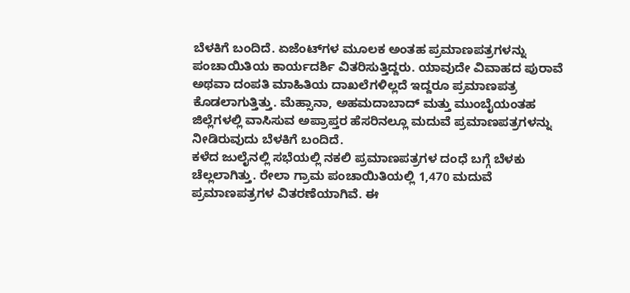ಬೆಳಕಿಗೆ ಬಂದಿದೆ. ಏಜೆಂಟ್‌ಗಳ ಮೂಲಕ ಅಂತಹ ಪ್ರಮಾಣಪತ್ರಗಳನ್ನು ಪಂಚಾಯಿತಿಯ ಕಾರ್ಯದರ್ಶಿ ವಿತರಿಸುತ್ತಿದ್ದರು. ಯಾವುದೇ ವಿವಾಹದ ಪುರಾವೆ ಅಥವಾ ದಂಪತಿ ಮಾಹಿತಿಯ ದಾಖಲೆಗಳಿಲ್ಲದೆ ಇದ್ದರೂ ಪ್ರಮಾಣಪತ್ರ ಕೊಡಲಾಗುತ್ತಿತ್ತು. ಮೆಹ್ಸಾನಾ, ಅಹಮದಾಬಾದ್ ಮತ್ತು ಮುಂಬೈಯಂತಹ ಜಿಲ್ಲೆಗಳಲ್ಲಿ ವಾಸಿಸುವ ಅಪ್ರಾಪ್ತರ ಹೆಸರಿನಲ್ಲೂ ಮದುವೆ ಪ್ರಮಾಣಪತ್ರಗಳನ್ನು ನೀಡಿರುವುದು ಬೆಳಕಿಗೆ ಬಂದಿದೆ.
ಕಳೆದ ಜುಲೈನಲ್ಲಿ ಸಭೆಯಲ್ಲಿ ನಕಲಿ ಪ್ರಮಾಣಪತ್ರಗಳ ದಂಧೆ ಬಗ್ಗೆ ಬೆಳಕು ಚೆಲ್ಲಲಾಗಿತ್ತು. ರೇಲಾ ಗ್ರಾಮ ಪಂಚಾಯಿತಿಯಲ್ಲಿ 1,470 ಮದುವೆ ಪ್ರಮಾಣಪತ್ರಗಳ ವಿತರಣೆಯಾಗಿವೆ. ಈ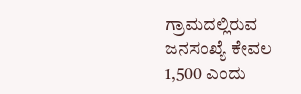ಗ್ರಾಮದಲ್ಲಿರುವ ಜನಸಂಖ್ಯೆ ಕೇವಲ 1,500 ಎಂದು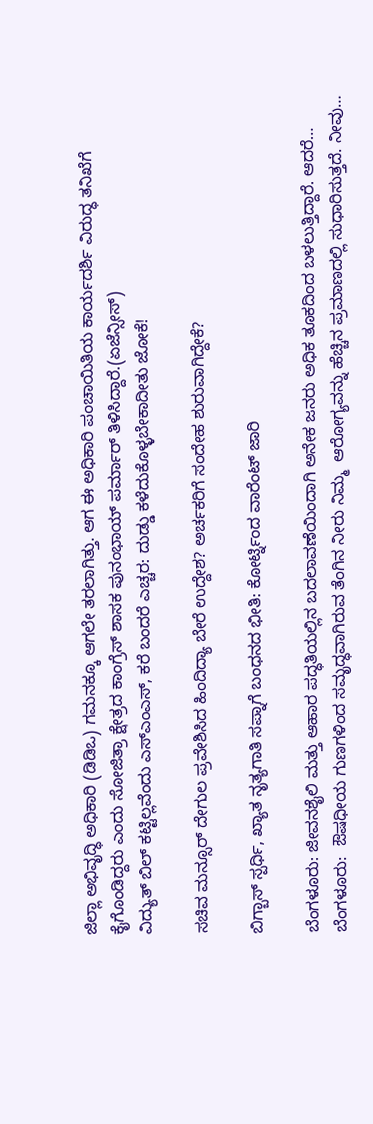ಜಿಲ್ಲಾ ಅಭಿವೃದ್ಧಿ ಅಧಿಕಾರಿ (ಡಿಡಿಒ) ಗಮನಕ್ಕೂ ಆಗಲೇ ತರಲಾಗಿತ್ತು. ಆಗ ಈ ಅಧಿಕಾರಿ ಪಂಚಾಯಿತಿಯ ಕಾರ್ಯದರ್ಶಿ ವಿರುದ್ಧ ತನಿಖೆಗೆ ಕೈಗೊಂಡಿದ್ದರು ಎಂದು ಸೋಜಿತ್ರಾ ಕ್ಷೇತ್ರದ ಕಾಂಗ್ರೆಸ್ ಶಾಸಕ ಪುನಂಭಾಯ್ ಪರ್ಮಾರ್ ತಿಳಿಸಿದ್ದಾರೆ.(ಏಜೆನ್ಸೀಸ್)
ವಿದ್ಯುತ್ ಬಿಲ್ ಕಟ್ಟಿಲ್ಲವೆಂದು ಎಸ್ಎಂಎಸ್, ಕರೆ ಬಂದರೆ ಎಚ್ಚರ: ದುಡ್ಡು ಕಳೆದುಕೊಳ್ಳಬೇಕಾದೀತು ಜೋಕೆ!

ಸಚಿವ ಮನ್ಸೂರ್ ದೇಗುಲ ಪ್ರವೇಶಿಸಿದ ಹಿಂದಿದ್ಯಾ ಬೇರೆ ಉದ್ದೇಶ? ಅರ್ಚಕರಿಗೆ ಸಂದೇಹ ಶುರುವಾಗಿದ್ದೇಕೆ?

ಬಿಗ್ಬಾಸ್ ಸ್ಪರ್ಧಿ, ಖ್ಯಾತ ನೃತ್ಯಗಾತಿ ಸಪ್ನಾಗೆ ಬಂಧನದ ಭೀತಿ: ಕೋರ್ಟ್ನಿಂದ ವಾರೆಂಟ್ ಜಾರಿ

ಬೆಂಗಳೂರು: ಜೀವನಶೈಲಿ ಮತ್ತು ಆಹಾರ ಪದ್ಧತಿಯಲ್ಲಿನ ಬದಲಾವಣೆಯಿಂದಾಗಿ ಅನೇಕ ಜನರು ಅಧಿಕ ತೂಕದಿಂದ ಬಳಲುತ್ತಿದ್ದಾರೆ. ಆದರೆ…
ಬೆಂಗಳೂರು:  ಔಷಧೀಯ ಗುಣಗಳಿಂದ ಸಮೃದ್ಧವಾಗಿರುವ ತೆಂಗಿನ ನೀರು ನಿಮ್ಮ  ಆರೋಗ್ಯವನ್ನು ಹೆಚ್ಚಿನ ಪ್ರಮಾಣದಲ್ಲಿ ಸುಧಾರಿಸುತ್ತದೆ. ನೀವು…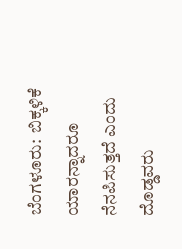ಬೆಂಗಳೂರು:  ಬಿಕ್ಕಳಿಕೆ ಯಾರನ್ನಾದರೂ ನೆನಪಿಸುತ್ತದೆ ಎಂದು ದೊಡ್ಡವರು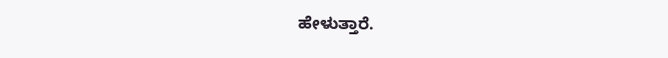ಹೇಳುತ್ತಾರೆ.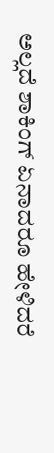ಅಲ್ಲದೆ ಶಾಕಿಂಗ್ ಏನಾದರೂ ಹೇಳಿದರೆ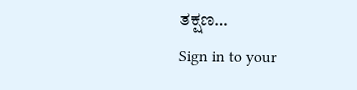ತಕ್ಷಣ…
Sign in to your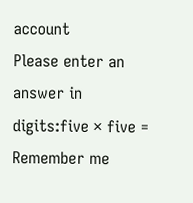account
Please enter an answer in digits:five × five =
Remember me